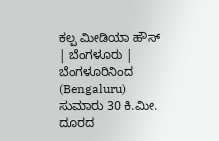ಕಲ್ಪ ಮೀಡಿಯಾ ಹೌಸ್ | ಬೆಂಗಳೂರು |
ಬೆಂಗಳೂರಿನಿಂದ (Bengaluru) ಸುಮಾರು 30 ಕಿ.ಮೀ. ದೂರದ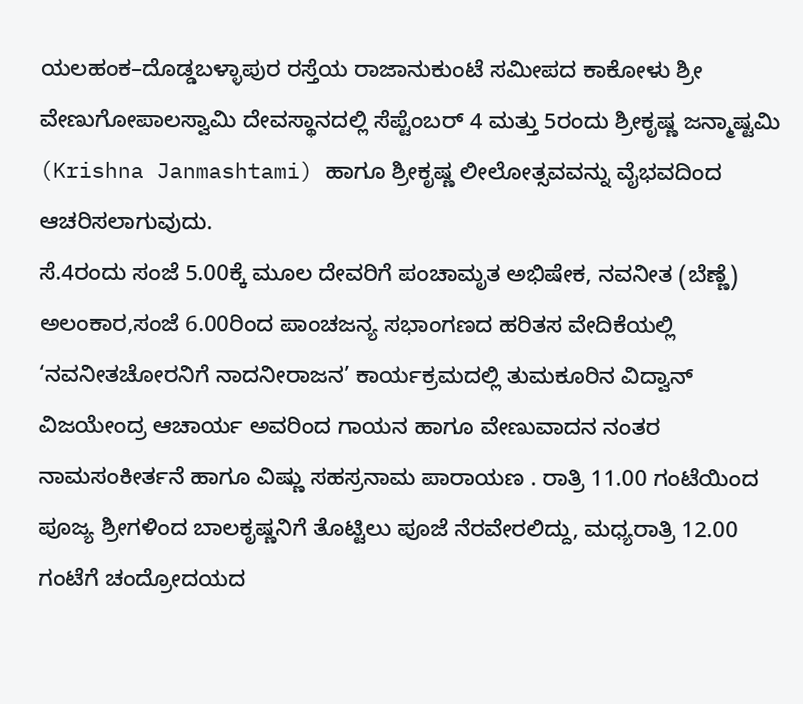ಯಲಹಂಕ–ದೊಡ್ಡಬಳ್ಳಾಪುರ ರಸ್ತೆಯ ರಾಜಾನುಕುಂಟೆ ಸಮೀಪದ ಕಾಕೋಳು ಶ್ರೀ ವೇಣುಗೋಪಾಲಸ್ವಾಮಿ ದೇವಸ್ಥಾನದಲ್ಲಿ ಸೆಪ್ಟೆಂಬರ್ 4 ಮತ್ತು 5ರಂದು ಶ್ರೀಕೃಷ್ಣ ಜನ್ಮಾಷ್ಟಮಿ (Krishna Janmashtami) ಹಾಗೂ ಶ್ರೀಕೃಷ್ಣ ಲೀಲೋತ್ಸವವನ್ನು ವೈಭವದಿಂದ ಆಚರಿಸಲಾಗುವುದು.
ಸೆ.4ರಂದು ಸಂಜೆ 5.00ಕ್ಕೆ ಮೂಲ ದೇವರಿಗೆ ಪಂಚಾಮೃತ ಅಭಿಷೇಕ, ನವನೀತ (ಬೆಣ್ಣೆ) ಅಲಂಕಾರ,ಸಂಜೆ 6.00ರಿಂದ ಪಾಂಚಜನ್ಯ ಸಭಾಂಗಣದ ಹರಿತಸ ವೇದಿಕೆಯಲ್ಲಿ ‘ನವನೀತಚೋರನಿಗೆ ನಾದನೀರಾಜನ’ ಕಾರ್ಯಕ್ರಮದಲ್ಲಿ ತುಮಕೂರಿನ ವಿದ್ವಾನ್ ವಿಜಯೇಂದ್ರ ಆಚಾರ್ಯ ಅವರಿಂದ ಗಾಯನ ಹಾಗೂ ವೇಣುವಾದನ ನಂತರ ನಾಮಸಂಕೀರ್ತನೆ ಹಾಗೂ ವಿಷ್ಣು ಸಹಸ್ರನಾಮ ಪಾರಾಯಣ . ರಾತ್ರಿ 11.00 ಗಂಟೆಯಿಂದ ಪೂಜ್ಯ ಶ್ರೀಗಳಿಂದ ಬಾಲಕೃಷ್ಣನಿಗೆ ತೊಟ್ಟಿಲು ಪೂಜೆ ನೆರವೇರಲಿದ್ದು, ಮಧ್ಯರಾತ್ರಿ 12.00 ಗಂಟೆಗೆ ಚಂದ್ರೋದಯದ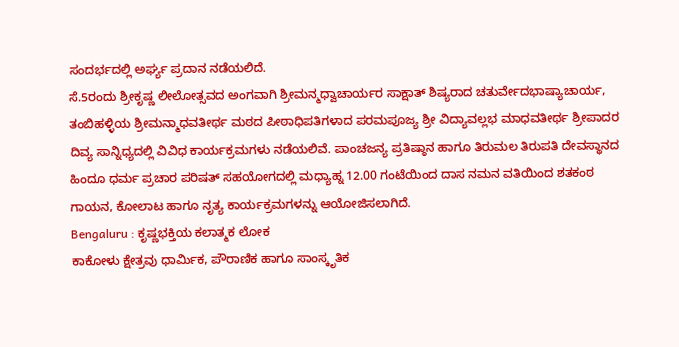ಸಂದರ್ಭದಲ್ಲಿ ಅರ್ಘ್ಯ ಪ್ರದಾನ ನಡೆಯಲಿದೆ.
ಸೆ.5ರಂದು ಶ್ರೀಕೃಷ್ಣ ಲೀಲೋತ್ಸವದ ಅಂಗವಾಗಿ ಶ್ರೀಮನ್ಮಧ್ವಾಚಾರ್ಯರ ಸಾಕ್ಷಾತ್ ಶಿಷ್ಯರಾದ ಚತುರ್ವೇದಭಾಷ್ಯಾಚಾರ್ಯ, ತಂಬಿಹಳ್ಳಿಯ ಶ್ರೀಮನ್ಮಾಧವತೀರ್ಥ ಮಠದ ಪೀಠಾಧಿಪತಿಗಳಾದ ಪರಮಪೂಜ್ಯ ಶ್ರೀ ವಿದ್ಯಾವಲ್ಲಭ ಮಾಧವತೀರ್ಥ ಶ್ರೀಪಾದರ ದಿವ್ಯ ಸಾನ್ನಿಧ್ಯದಲ್ಲಿ ವಿವಿಧ ಕಾರ್ಯಕ್ರಮಗಳು ನಡೆಯಲಿವೆ. ಪಾಂಚಜನ್ಯ ಪ್ರತಿಷ್ಠಾನ ಹಾಗೂ ತಿರುಮಲ ತಿರುಪತಿ ದೇವಸ್ಥಾನದ ಹಿಂದೂ ಧರ್ಮ ಪ್ರಚಾರ ಪರಿಷತ್ ಸಹಯೋಗದಲ್ಲಿ ಮಧ್ಯಾಹ್ನ 12.00 ಗಂಟೆಯಿಂದ ದಾಸ ನಮನ ವತಿಯಿಂದ ಶತಕಂಠ ಗಾಯನ, ಕೋಲಾಟ ಹಾಗೂ ನೃತ್ಯ ಕಾರ್ಯಕ್ರಮಗಳನ್ನು ಆಯೋಜಿಸಲಾಗಿದೆ.
Bengaluru : ಕೃಷ್ಣಭಕ್ತಿಯ ಕಲಾತ್ಮಕ ಲೋಕ
ಕಾಕೋಳು ಕ್ಷೇತ್ರವು ಧಾರ್ಮಿಕ, ಪೌರಾಣಿಕ ಹಾಗೂ ಸಾಂಸ್ಕೃತಿಕ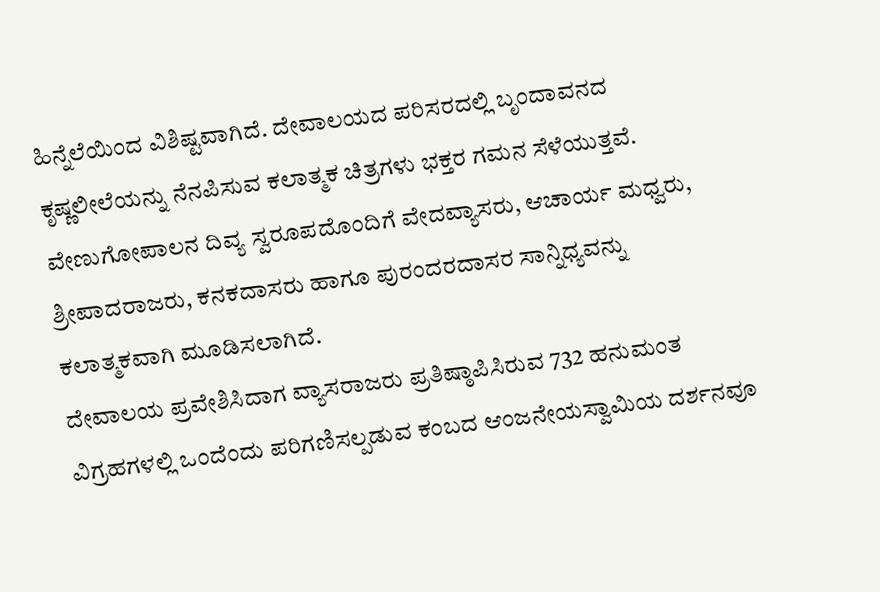ಹಿನ್ನೆಲೆಯಿಂದ ವಿಶಿಷ್ಟವಾಗಿದೆ. ದೇವಾಲಯದ ಪರಿಸರದಲ್ಲಿ ಬೃಂದಾವನದ ಕೃಷ್ಣಲೀಲೆಯನ್ನು ನೆನಪಿಸುವ ಕಲಾತ್ಮಕ ಚಿತ್ರಗಳು ಭಕ್ತರ ಗಮನ ಸೆಳೆಯುತ್ತವೆ. ವೇಣುಗೋಪಾಲನ ದಿವ್ಯ ಸ್ವರೂಪದೊಂದಿಗೆ ವೇದವ್ಯಾಸರು, ಆಚಾರ್ಯ ಮಧ್ವರು, ಶ್ರೀಪಾದರಾಜರು, ಕನಕದಾಸರು ಹಾಗೂ ಪುರಂದರದಾಸರ ಸಾನ್ನಿಧ್ಯವನ್ನು ಕಲಾತ್ಮಕವಾಗಿ ಮೂಡಿಸಲಾಗಿದೆ.
ದೇವಾಲಯ ಪ್ರವೇಶಿಸಿದಾಗ ವ್ಯಾಸರಾಜರು ಪ್ರತಿಷ್ಠಾಪಿಸಿರುವ 732 ಹನುಮಂತ ವಿಗ್ರಹಗಳಲ್ಲಿ ಒಂದೆಂದು ಪರಿಗಣಿಸಲ್ಪಡುವ ಕಂಬದ ಆಂಜನೇಯಸ್ವಾಮಿಯ ದರ್ಶನವೂ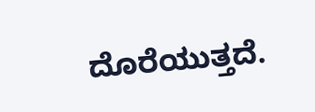ದೊರೆಯುತ್ತದೆ.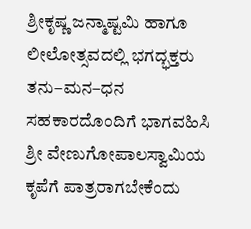ಶ್ರೀಕೃಷ್ಣ ಜನ್ಮಾಷ್ಟಮಿ ಹಾಗೂ ಲೀಲೋತ್ಸವದಲ್ಲಿ ಭಗದ್ಭಕ್ತರು ತನು–ಮನ–ಧನ ಸಹಕಾರದೊಂದಿಗೆ ಭಾಗವಹಿಸಿ ಶ್ರೀ ವೇಣುಗೋಪಾಲಸ್ವಾಮಿಯ ಕೃಪೆಗೆ ಪಾತ್ರರಾಗಬೇಕೆಂದು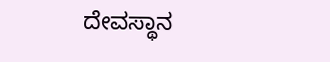ದೇವಸ್ಥಾನ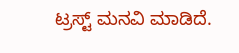ಟ್ರಸ್ಟ್ ಮನವಿ ಮಾಡಿದೆ.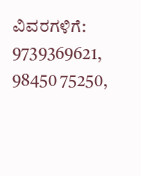ವಿವರಗಳಿಗೆ: 9739369621, 98450 75250,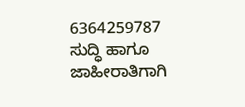6364259787
ಸುದ್ಧಿ ಹಾಗೂ ಜಾಹೀರಾತಿಗಾಗಿ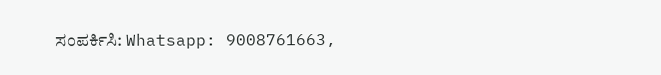ಸಂಪರ್ಕಿಸಿ: Whatsapp: 9008761663,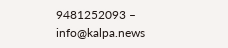9481252093 – info@kalpa.news